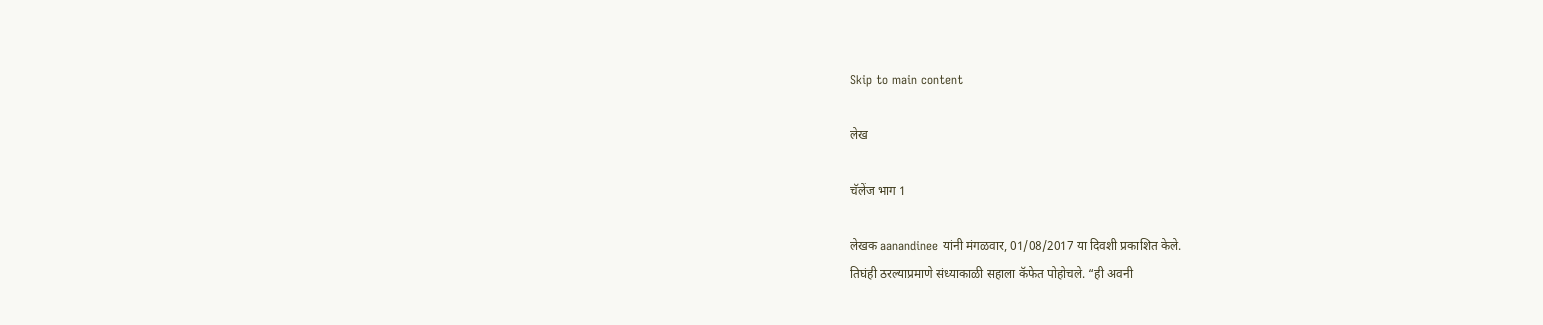Skip to main content

लेख

चॅलेंज भाग 1

लेखक aanandinee यांनी मंगळवार, 01/08/2017 या दिवशी प्रकाशित केले.
तिघंही ठरल्याप्रमाणे संध्याकाळी सहाला कॅफेत पोहोचले. “ही अवनी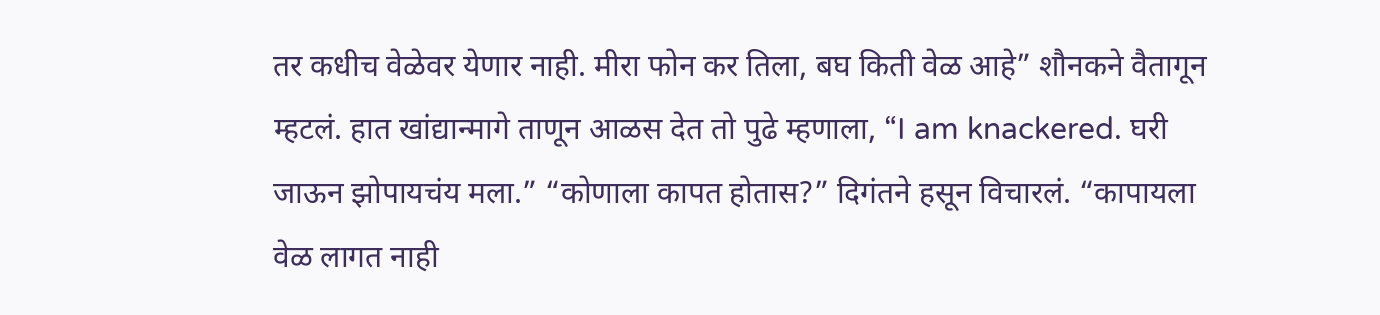तर कधीच वेळेवर येणार नाही. मीरा फोन कर तिला, बघ किती वेळ आहे” शौनकने वैतागून म्हटलं. हात खांद्यान्मागे ताणून आळस देत तो पुढे म्हणाला, “I am knackered. घरी जाऊन झोपायचंय मला.” “कोणाला कापत होतास?” दिगंतने हसून विचारलं. “कापायला वेळ लागत नाही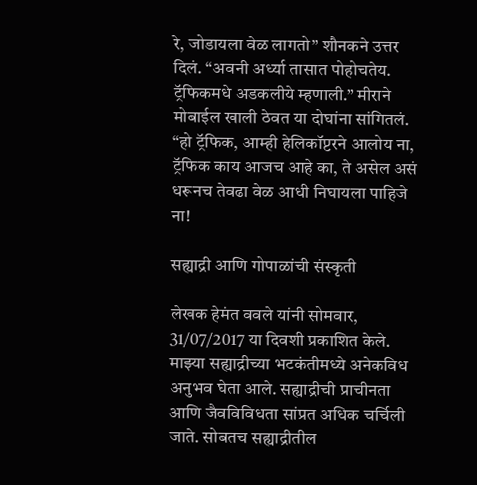रे, जोडायला वेळ लागतो” शौनकने उत्तर दिलं. “अवनी अर्ध्या तासात पोहोचतेय. ट्रॅफिकमधे अडकलीये म्हणाली.” मीराने मोबाईल खाली ठेवत या दोघांना सांगितलं. “हो ट्रॅफिक, आम्ही हेलिकॉप्टरने आलोय ना, ट्रॅफिक काय आजच आहे का, ते असेल असं धरूनच तेवढा वेळ आधी निघायला पाहिजे ना!

सह्याद्री आणि गोपाळांची संस्कृती

लेखक हेमंत ववले यांनी सोमवार, 31/07/2017 या दिवशी प्रकाशित केले.
माझ्या सह्याद्रीच्या भटकंतीमध्ये अनेकविध अनुभव घेता आले. सह्याद्रीची प्राचीनता आणि जैवविविधता सांप्रत अधिक चर्चिली जाते. सोबतच सह्याद्रीतील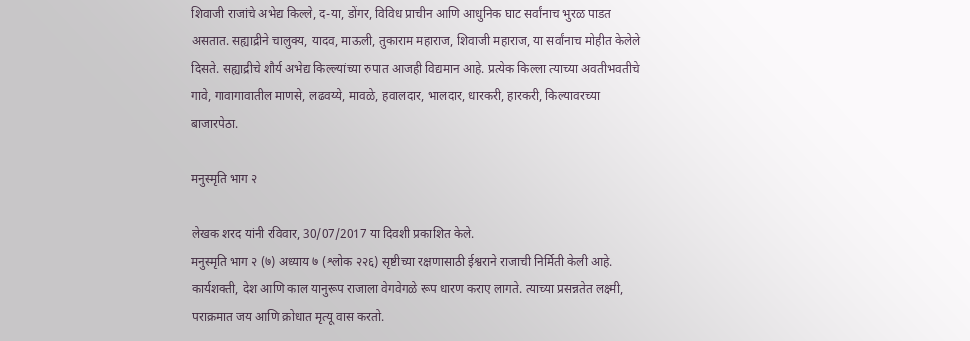शिवाजी राजांचे अभेद्य किल्ले, द-या, डोंगर, विविध प्राचीन आणि आधुनिक घाट सर्वांनाच भुरळ पाडत असतात. सह्याद्रीने चालुक्य, यादव, माऊली, तुकाराम महाराज, शिवाजी महाराज, या सर्वांनाच मोहीत केलेले दिसते. सह्याद्रीचे शौर्य अभेद्य किल्ल्यांच्या रुपात आजही विद्यमान आहे. प्रत्येक किल्ला त्याच्या अवतीभवतीचे गावे, गावागावातील माणसे, लढवय्ये, मावळे, हवालदार, भालदार, धारकरी, हारकरी, किल्यावरच्या बाजारपेठा.

मनुस्मृति भाग २

लेखक शरद यांनी रविवार, 30/07/2017 या दिवशी प्रकाशित केले.
मनुस्मृति भाग २ (७) अध्याय ७ (श्लोक २२६) सृष्टीच्या रक्षणासाठी ईश्वराने राजाची निर्मिती केली आहे. कार्यशक्ती, देश आणि काल यानुरूप राजाला वेगवेगळे रूप धारण कराए लागते. त्याच्या प्रसन्नतेत लक्ष्मी, पराक्रमात जय आणि क्रोधात मृत्यू वास करतो.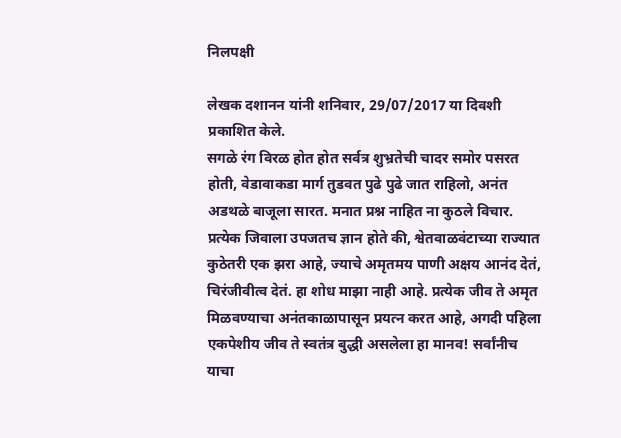निलपक्षी

लेखक दशानन यांनी शनिवार, 29/07/2017 या दिवशी प्रकाशित केले.
सगळे रंग विरळ होत होत सर्वत्र शुभ्रतेची चादर समोर पसरत होती, वेडावाकडा मार्ग तुडवत पुढे पुढे जात राहिलो, अनंत अडथळे बाजूला सारत. मनात प्रश्न नाहित ना कुठले विचार. प्रत्येक जिवाला उपजतच ज्ञान होते की, श्वेतवाळवंटाच्या राज्यात कुठेतरी एक झरा आहे, ज्याचे अमृतमय पाणी अक्षय आनंद देतं, चिरंजीवीत्व देतं. हा शोध माझा नाही आहे. प्रत्येक जीव ते अमृत मिळवण्याचा अनंतकाळापासून प्रयत्न करत आहे, अगदी पहिला एकपेशीय जीव ते स्वतंत्र बुद्धी असलेला हा मानव! सर्वांनीच याचा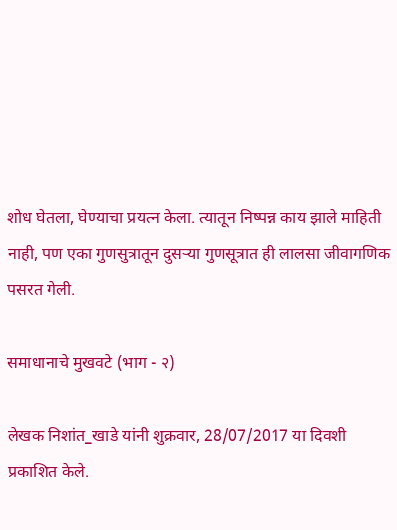शोध घेतला, घेण्याचा प्रयत्न केला. त्यातून निष्पन्न काय झाले माहिती नाही, पण एका गुणसुत्रातून दुसऱ्या गुणसूत्रात ही लालसा जीवागणिक पसरत गेली.

समाधानाचे मुखवटे (भाग - २)

लेखक निशांत_खाडे यांनी शुक्रवार, 28/07/2017 या दिवशी प्रकाशित केले.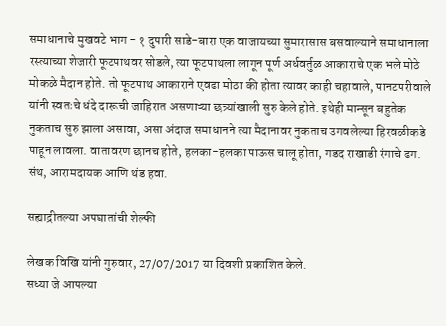समाधानाचे मुखवटे भाग - १ दुपारी साडे-बारा एक वाजायच्या सुमारासास बसवाल्याने समाधानाला रस्त्याच्या शेजारी फूटपाथवर सोडले, त्या फूटपाथला लागून पूर्ण अर्धवर्तुळ आकाराचे एक भले मोठे मोकळे मैदान होते. तो फूटपाथ आकाराने एवढा मोठा की होता त्यावर काही चहावाले, पानटपरीवाले यांनी स्वतःचे धंदे दारूची जाहिरात असणाऱ्या छत्र्यांखाली सुरु केले होते. इथेही मान्सून बहुतेक नुकताच सुरु झाला असावा, असा अंदाज समाधानने त्या मैदानावर नुकताच उगवलेल्या हिरवळीकडे पाहून लावला. वातावरण छानच होते, हलका-हलका पाऊस चालू होता, गडद राखाडी रंगाचे ढग. संथ, आरामदायक आणि थंड हवा.

सह्याद्रीतल्या अपघातांची शेल्फी

लेखक विखि यांनी गुरुवार, 27/07/2017 या दिवशी प्रकाशित केले.
सध्या जे आपल्या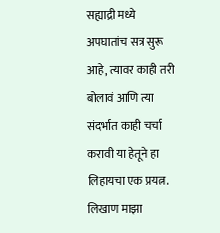सह्याद्री मध्ये अपघातांच सत्र सुरू आहे, त्यावर काही तरी बोलावं आणि त्या संदर्भात काही चर्चा करावी या हेतूने हा लिहायचा एक प्रयत्न. लिखाण माझा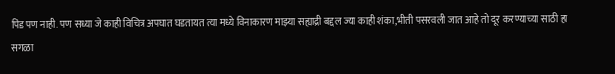पिंड पण नाही. पण सध्या जे काही विचित्र अपघात घडतायत त्या मध्ये विनाकारण माझ्या सह्याद्री बद्दल ज्या काही शंका,भीती पसरवली जात आहे तो दूर करण्याच्या साठी हा सगळा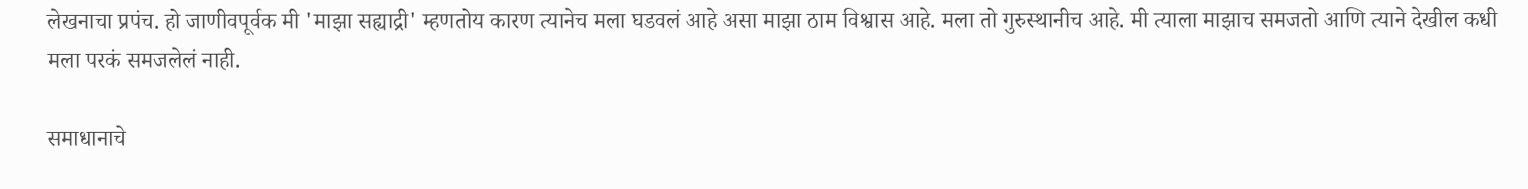लेखनाचा प्रपंच. हो जाणीवपूर्वक मी 'माझा सह्याद्री' म्हणतोय कारण त्यानेच मला घडवलं आहे असा माझा ठाम विश्वास आहे. मला तो गुरुस्थानीच आहे. मी त्याला माझाच समजतो आणि त्याने देखील कधी मला परकं समजलेलं नाही.

समाधानाचे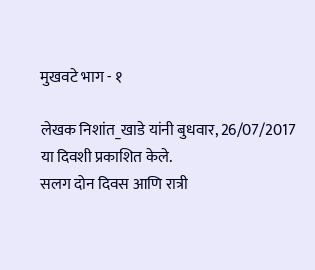मुखवटे भाग - १

लेखक निशांत_खाडे यांनी बुधवार, 26/07/2017 या दिवशी प्रकाशित केले.
सलग दोन दिवस आणि रात्री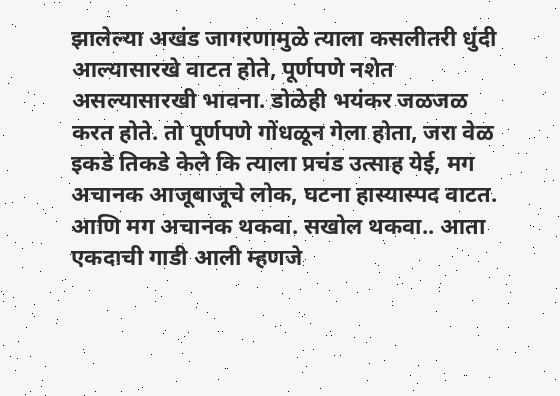झालेल्या अखंड जागरणामुळे त्याला कसलीतरी धुंदी आल्यासारखे वाटत होते, पूर्णपणे नशेत असल्यासारखी भावना. डोळेही भयंकर जळजळ करत होते. तो पूर्णपणे गोंधळून गेला होता, जरा वेळ इकडे तिकडे केले कि त्याला प्रचंड उत्साह येई, मग अचानक आजूबाजूचे लोक, घटना हास्यास्पद वाटत. आणि मग अचानक थकवा. सखोल थकवा.. आता एकदाची गाडी आली म्हणजे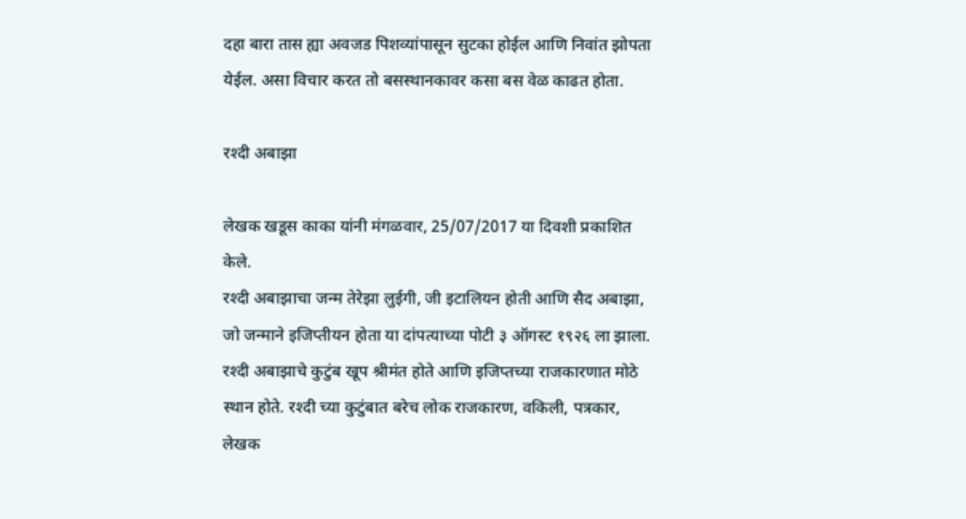दहा बारा तास ह्या अवजड पिशव्यांपासून सुटका होईल आणि निवांत झोपता येईल. असा विचार करत तो बसस्थानकावर कसा बस वेळ काढत होता.

रश्दी अबाझा

लेखक खडूस काका यांनी मंगळवार, 25/07/2017 या दिवशी प्रकाशित केले.
रश्दी अबाझाचा जन्म तेरेझा लुईगी, जी इटालियन होती आणि सैद अबाझा, जो जन्माने इजिप्तीयन होता या दांपत्याच्या पोटी ३ ऑगस्ट १९२६ ला झाला. रश्दी अबाझाचे कुटुंब खूप श्रीमंत होते आणि इजिप्तच्या राजकारणात मोठे स्थान होते. रश्दी च्या कुटुंबात बरेच लोक राजकारण, वकिली, पत्रकार, लेखक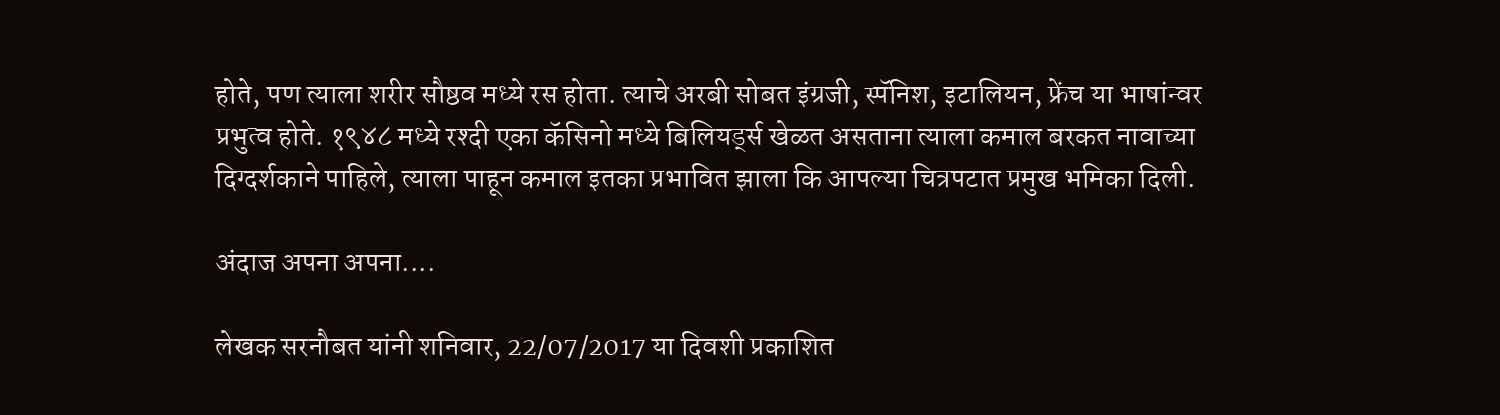होते, पण त्याला शरीर सौष्ठव मध्ये रस होता. त्याचे अरबी सोबत इंग्रजी, स्पॅनिश, इटालियन, फ्रेंच या भाषांन्वर प्रभुत्व होते. १९४८ मध्ये रश्दी एका कॅसिनो मध्ये बिलियर्ड्स खेळत असताना त्याला कमाल बरकत नावाच्या दिग्दर्शकाने पाहिले, त्याला पाहून कमाल इतका प्रभावित झाला कि आपल्या चित्रपटात प्रमुख भमिका दिली.

अंदाज अपना अपना....

लेखक सरनौबत यांनी शनिवार, 22/07/2017 या दिवशी प्रकाशित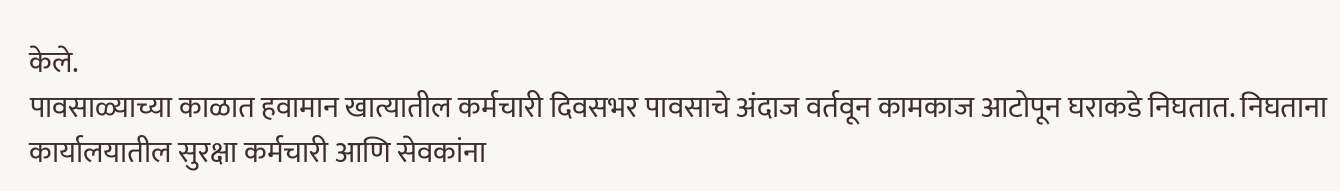केले.
पावसाळ्याच्या काळात हवामान खात्यातील कर्मचारी दिवसभर पावसाचे अंदाज वर्तवून कामकाज आटोपून घराकडे निघतात. निघताना कार्यालयातील सुरक्षा कर्मचारी आणि सेवकांना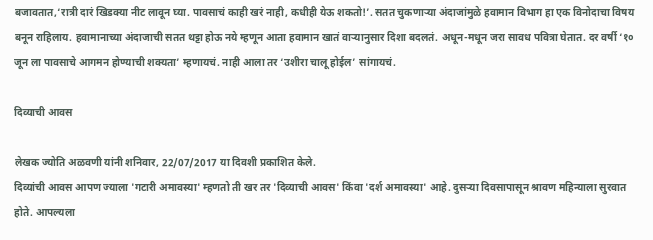बजावतात,‘रात्री दारं खिडक्या नीट लावून घ्या. पावसाचं काही खरं नाही, कधीही येऊ शकतो!’. सतत चुकणाऱ्या अंदाजांमुळे हवामान विभाग हा एक विनोदाचा विषय बनून राहिलाय. हवामानाच्या अंदाजाची सतत थट्टा होऊ नये म्हणून आता हवामान खातं वाऱ्यानुसार दिशा बदलतं. अधून-मधून जरा सावध पवित्रा घेतात. दर वर्षी ‘१० जून ला पावसाचे आगमन होण्याची शक्यता’ म्हणायचं. नाही आला तर ‘उशीरा चालू होईल’ सांगायचं.

दिव्याची आवस

लेखक ज्योति अळवणी यांनी शनिवार, 22/07/2017 या दिवशी प्रकाशित केले.
दिव्यांची आवस आपण ज्याला 'गटारी अमावस्या' म्हणतो ती खर तर 'दिव्याची आवस' किंवा 'दर्श अमावस्या' आहे. दुसऱ्या दिवसापासून श्रावण महिन्याला सुरवात होते. आपल्यला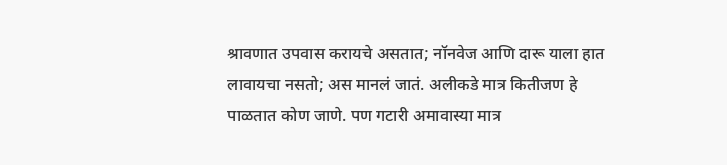श्रावणात उपवास करायचे असतात; नॉनवेज आणि दारू याला हात लावायचा नसतो; अस मानलं जातं. अलीकडे मात्र कितीजण हे पाळतात कोण जाणे. पण गटारी अमावास्या मात्र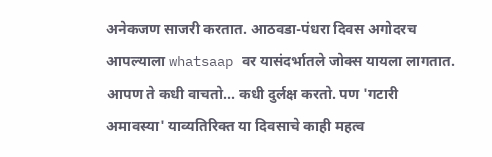अनेकजण साजरी करतात. आठवडा-पंधरा दिवस अगोदरच आपल्याला whatsaap वर यासंदर्भातले जोक्स यायला लागतात. आपण ते कधी वाचतो... कधी दुर्लक्ष करतो. पण 'गटारी अमावस्या' याव्यतिरिक्त या दिवसाचे काही महत्व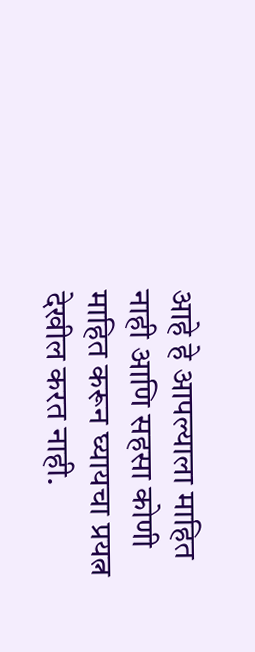आहे हे आपल्याला माहित नाही आणि सहसा कोणी माहित करून घ्यायचा प्रयत्न देखील करत नाही.